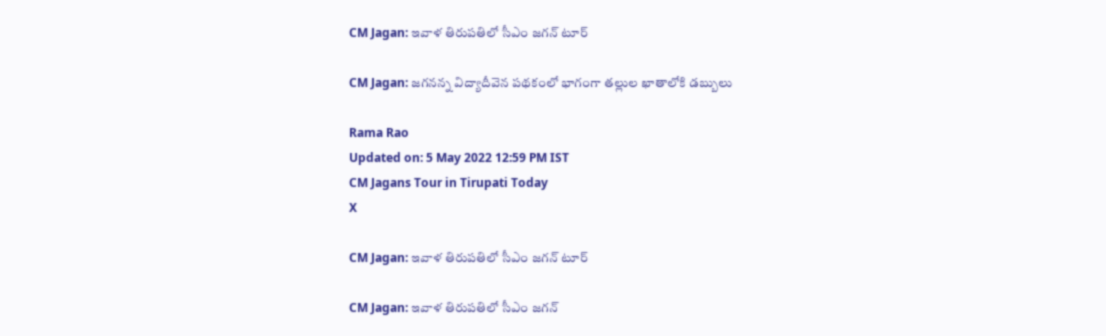CM Jagan: ఇవాళ తిరుపతిలో సీఎం జగన్‌ టూర్

CM Jagan: జగనన్న విద్యాదీవెన పథకంలో భాగంగా తల్లుల ఖాతాలోకి డబ్బులు

Rama Rao
Updated on: 5 May 2022 12:59 PM IST
CM Jagans Tour in Tirupati Today
X

CM Jagan: ఇవాళ తిరుపతిలో సీఎం జగన్‌ టూర్

CM Jagan: ఇవాళ తిరుపతిలో సీఎం జగన్‌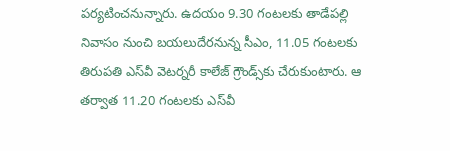పర్యటించనున్నారు. ఉదయం 9.30 గంటలకు తాడేపల్లి నివాసం నుంచి బయలుదేరనున్న సీఎం, 11.05 గంటలకు తిరుపతి ఎస్‌వీ వెటర్నరీ కాలేజ్‌ గ్రౌండ్స్‌కు చేరుకుంటారు. ఆ తర్వాత 11.20 గంటలకు ఎస్‌వీ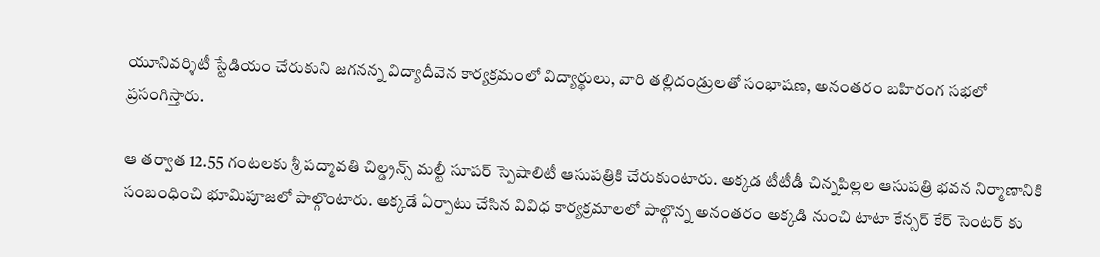యూనివర్శిటీ స్టేడియం చేరుకుని జగనన్న విద్యాదీవెన కార్యక్రమంలో విద్యార్థులు, వారి తల్లిదండ్రులతో సంభాషణ, అనంతరం బహిరంగ సభలో ప్రసంగిస్తారు.

ఆ తర్వాత 12.55 గంటలకు శ్రీ పద్మావతి చిల్డ్రన్స్‌ మల్టీ సూపర్‌ స్పెషాలిటీ ఆసుపత్రికి చేరుకుంటారు. అక్కడ టీటీడీ చిన్నపిల్లల ఆసుపత్రి భవన నిర్మాణానికి సంబంధించి భూమిపూజలో పాల్గొంటారు. అక్కడే ఏర్పాటు చేసిన వివిధ కార్యక్రమాలలో పాల్గొన్న అనంతరం అక్కడి నుంచి టాటా కేన్సర్‌ కేర్‌ సెంటర్‌ కు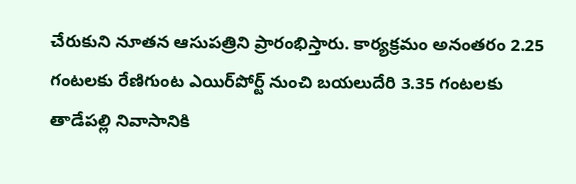చేరుకుని నూతన ఆసుపత్రిని ప్రారంభిస్తారు. కార్యక్రమం అనంతరం 2.25 గంటలకు రేణిగుంట ఎయిర్‌పోర్ట్‌ నుంచి బయలుదేరి 3.35 గంటలకు తాడేపల్లి నివాసానికి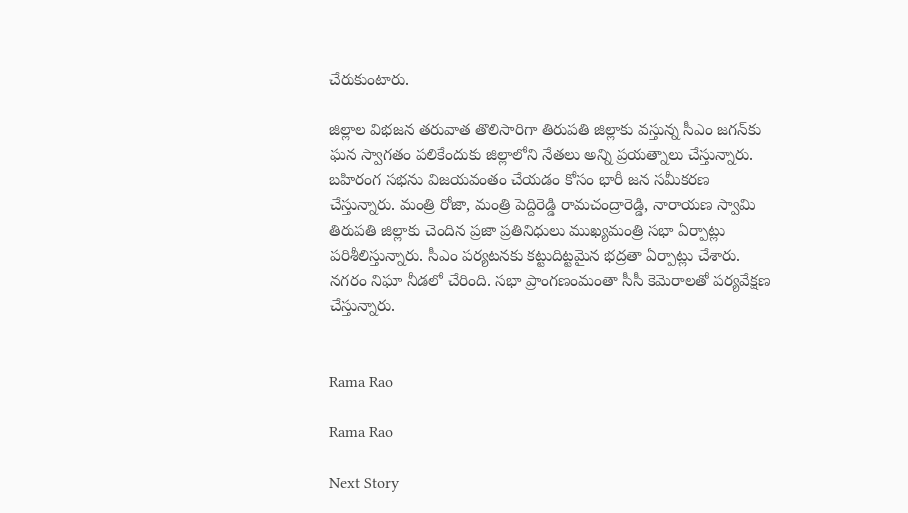చేరుకుంటారు.

జిల్లాల విభజన తరువాత తొలిసారిగా తిరుపతి జిల్లాకు వస్తున్న సీఎం జగన్‌కు ఘన స్వాగతం పలికేందుకు జిల్లాలోని నేతలు అన్ని ప్రయత్నాలు చేస్తున్నారు. బహిరంగ సభను విజయవంతం చేయడం కోసం భారీ జన సమీకరణ చేస్తున్నారు. మంత్రి రోజా, మంత్రి పెద్దిరెడ్డి రామచంద్రారెడ్డి, నారాయణ స్వామి తిరుపతి జిల్లాకు చెంది‌న ప్రజా ప్రతినిధులు ముఖ్యమంత్రి సభా ఏర్పాట్లు పరిశీలిస్తున్నారు. సీఎం పర్యటనకు కట్టుదిట్టమైన భద్రతా ఏర్పాట్లు చేశారు. నగరం నిఘా నీడలో చేరింది. సభా ప్రాంగణంమంతా సీసీ కెమెరాలతో పర్యవేక్షణ చేస్తున్నారు.


Rama Rao

Rama Rao

Next Story